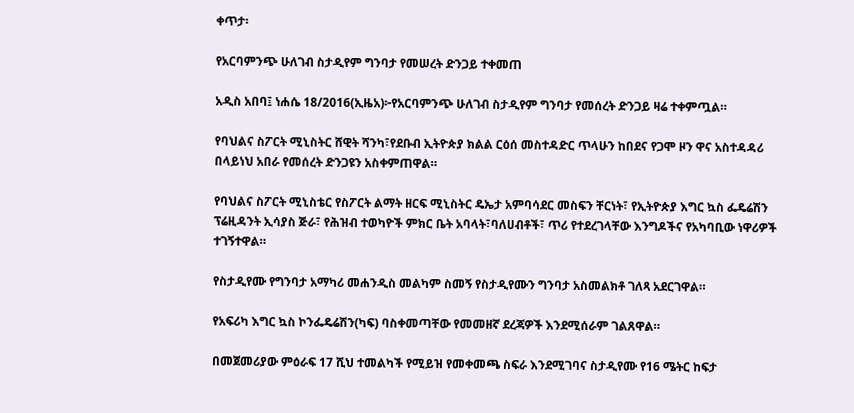ቀጥታ፡

የአርባምንጭ ሁለገብ ስታዲየም ግንባታ የመሠረት ድንጋይ ተቀመጠ

አዲስ አበባ፤ ነሐሴ 18/2016(ኢዜአ)፦የአርባምንጭ ሁለገብ ስታዲየም ግንባታ የመሰረት ድንጋይ ዛሬ ተቀምጧል።

የባህልና ስፖርት ሚኒስትር ሸዊት ሻንካ፣የደቡብ ኢትዮጵያ ክልል ርዕሰ መስተዳድር ጥላሁን ከበደና የጋሞ ዞን ዋና አስተዳዳሪ በላይነህ አበራ የመሰረት ድንጋዩን አስቀምጠዋል።

የባህልና ስፖርት ሚኒስቴር የስፖርት ልማት ዘርፍ ሚኒስትር ዴኤታ አምባሳደር መስፍን ቸርነት፣ የኢትዮጵያ እግር ኳስ ፌዴሬሽን ፕሬዚዳንት ኢሳያስ ጅራ፣ የሕዝብ ተወካዮች ምክር ቤት አባላት፣ባለሀብቶች፣ ጥሪ የተደረገላቸው እንግዶችና የአካባቢው ነዋሪዎች ተገኝተዋል።

የስታዲየሙ የግንባታ አማካሪ መሐንዲስ መልካም ስመኝ የስታዲየሙን ግንባታ አስመልክቶ ገለጻ አደርገዋል።

የአፍሪካ እግር ኳስ ኮንፌዴሬሽን(ካፍ) ባስቀመጣቸው የመመዘኛ ደረጃዎች እንደሚሰራም ገልጸዋል።

በመጀመሪያው ምዕራፍ 17 ሺህ ተመልካች የሚይዝ የመቀመጫ ስፍራ እንደሚገባና ስታዲየሙ የ16 ሜትር ከፍታ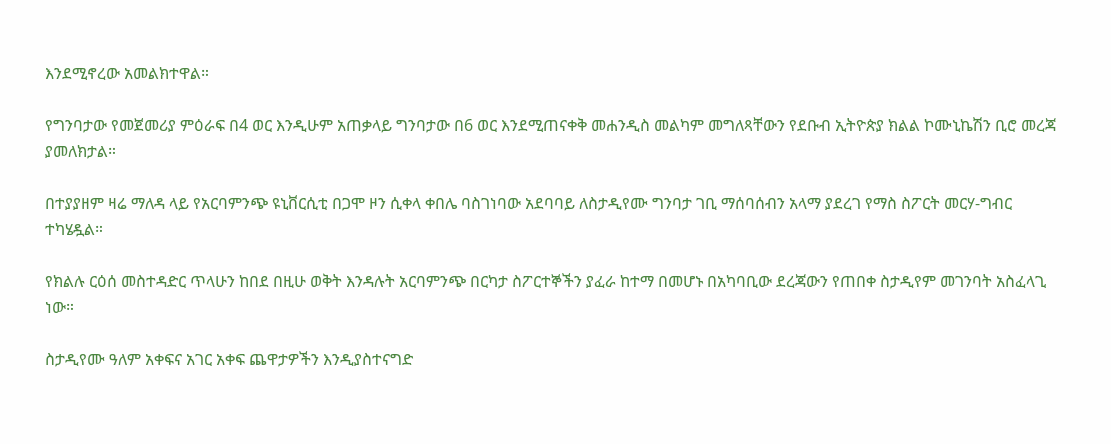እንደሚኖረው አመልክተዋል።

የግንባታው የመጀመሪያ ምዕራፍ በ4 ወር እንዲሁም አጠቃላይ ግንባታው በ6 ወር እንደሚጠናቀቅ መሐንዲስ መልካም መግለጻቸውን የደቡብ ኢትዮጵያ ክልል ኮሙኒኬሽን ቢሮ መረጃ ያመለክታል።

በተያያዘም ዛሬ ማለዳ ላይ የአርባምንጭ ዩኒቨርሲቲ በጋሞ ዞን ሲቀላ ቀበሌ ባስገነባው አደባባይ ለስታዲየሙ ግንባታ ገቢ ማሰባሰብን አላማ ያደረገ የማስ ስፖርት መርሃ-ግብር ተካሄዷል።

የክልሉ ርዕሰ መስተዳድር ጥላሁን ከበደ በዚሁ ወቅት እንዳሉት አርባምንጭ በርካታ ስፖርተኞችን ያፈራ ከተማ በመሆኑ በአካባቢው ደረጃውን የጠበቀ ስታዲየም መገንባት አስፈላጊ ነው።

ስታዲየሙ ዓለም አቀፍና አገር አቀፍ ጨዋታዎችን እንዲያስተናግድ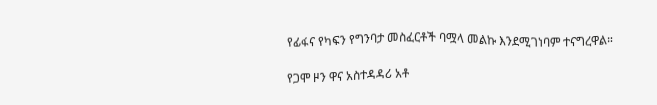የፊፋና የካፍን የግንባታ መስፈርቶች ባሟላ መልኩ እንደሚገነባም ተናግረዋል።

የጋሞ ዞን ዋና አስተዳዳሪ አቶ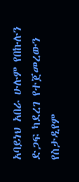አባይነህ አበራ ሁሉም የበኩሉን ድጋፍ ካደረገ የተጀመረውን የስታዲየም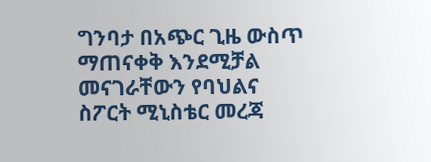ግንባታ በአጭር ጊዜ ውስጥ ማጠናቀቅ እንደሚቻል መናገራቸውን የባህልና ስፖርት ሚኒስቴር መረጃ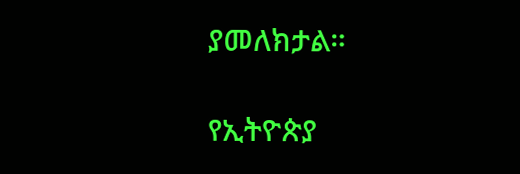ያመለክታል።

የኢትዮጵያ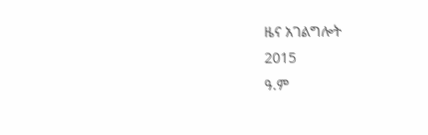ዜና አገልግሎት
2015
ዓ.ም